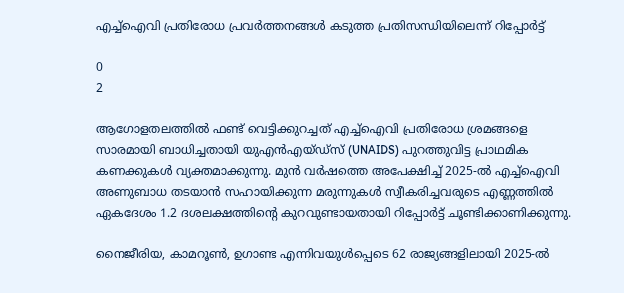എച്ച്ഐവി പ്രതിരോധ പ്രവർത്തനങ്ങൾ കടുത്ത പ്രതിസന്ധിയിലെന്ന് റിപ്പോർട്ട്

0
2

ആഗോളതലത്തിൽ ഫണ്ട് വെട്ടിക്കുറച്ചത് എച്ച്ഐവി പ്രതിരോധ ശ്രമങ്ങളെ സാരമായി ബാധിച്ചതായി യുഎൻഎയ്ഡ്സ് (UNAIDS) പുറത്തുവിട്ട പ്രാഥമിക കണക്കുകൾ വ്യക്തമാക്കുന്നു. മുൻ വർഷത്തെ അപേക്ഷിച്ച് 2025-ൽ എച്ച്ഐവി അണുബാധ തടയാൻ സഹായിക്കുന്ന മരുന്നുകൾ സ്വീകരിച്ചവരുടെ എണ്ണത്തിൽ ഏകദേശം 1.2 ദശലക്ഷത്തിന്റെ കുറവുണ്ടായതായി റിപ്പോർട്ട് ചൂണ്ടിക്കാണിക്കുന്നു.

നൈജീരിയ, കാമറൂൺ, ഉഗാണ്ട എന്നിവയുൾപ്പെടെ 62 രാജ്യങ്ങളിലായി 2025-ൽ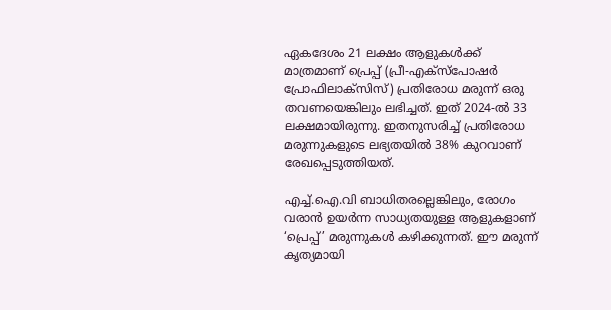ഏകദേശം 21 ലക്ഷം ആളുകൾക്ക് മാത്രമാണ് പ്രെപ്പ് (പ്രീ-എക്സ്പോഷർ പ്രോഫിലാക്സിസ്) പ്രതിരോധ മരുന്ന് ഒരു തവണയെങ്കിലും ലഭിച്ചത്. ഇത് 2024-ൽ 33 ലക്ഷമായിരുന്നു. ഇതനുസരിച്ച് പ്രതിരോധ മരുന്നുകളുടെ ലഭ്യതയിൽ 38% കുറവാണ് രേഖപ്പെടുത്തിയത്.

എച്ച്.ഐ.വി ബാധിതരല്ലെങ്കിലും, രോഗം വരാൻ ഉയർന്ന സാധ്യതയുള്ള ആളുകളാണ് ‘പ്രെപ്പ്’ മരുന്നുകൾ കഴിക്കുന്നത്. ഈ മരുന്ന് കൃത്യമായി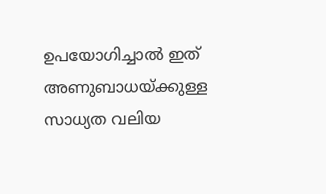ഉപയോഗിച്ചാൽ ഇത് അണുബാധയ്ക്കുള്ള സാധ്യത വലിയ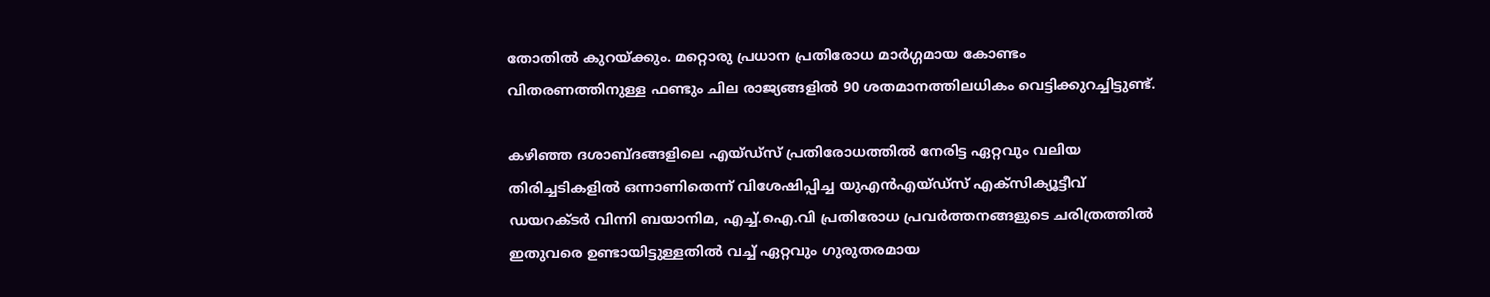തോതിൽ കുറയ്ക്കും. മറ്റൊരു പ്രധാന പ്രതിരോധ മാർഗ്ഗമായ കോണ്ടം വിതരണത്തിനുള്ള ഫണ്ടും ചില രാജ്യങ്ങളിൽ 90 ശതമാനത്തിലധികം വെട്ടിക്കുറച്ചിട്ടുണ്ട്.

കഴിഞ്ഞ ദശാബ്ദങ്ങളിലെ എയ്ഡ്സ് പ്രതിരോധത്തിൽ നേരിട്ട ഏറ്റവും വലിയ തിരിച്ചടികളിൽ ഒന്നാണിതെന്ന് വിശേഷിപ്പിച്ച യുഎൻഎയ്ഡ്സ് എക്സിക്യൂട്ടീവ് ഡയറക്ടർ വിന്നി ബയാനിമ, എച്ച്.ഐ.വി പ്രതിരോധ പ്രവർത്തനങ്ങളുടെ ചരിത്രത്തിൽ ഇതുവരെ ഉണ്ടായിട്ടുള്ളതിൽ വച്ച് ഏറ്റവും ഗുരുതരമായ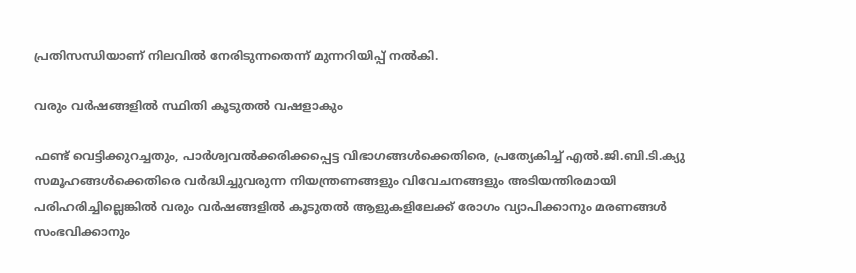പ്രതിസന്ധിയാണ് നിലവിൽ നേരിടുന്നതെന്ന് മുന്നറിയിപ്പ് നൽകി.

വരും വർഷങ്ങളിൽ സ്ഥിതി കൂടുതൽ വഷളാകും

ഫണ്ട് വെട്ടിക്കുറച്ചതും, പാർശ്വവൽക്കരിക്കപ്പെട്ട വിഭാഗങ്ങൾക്കെതിരെ, പ്രത്യേകിച്ച് എൽ.ജി.ബി.ടി.ക്യു സമൂഹങ്ങൾക്കെതിരെ വർദ്ധിച്ചുവരുന്ന നിയന്ത്രണങ്ങളും വിവേചനങ്ങളും അടിയന്തിരമായി പരിഹരിച്ചില്ലെങ്കിൽ വരും വർഷങ്ങളിൽ കൂടുതൽ ആളുകളിലേക്ക് രോഗം വ്യാപിക്കാനും മരണങ്ങൾ സംഭവിക്കാനും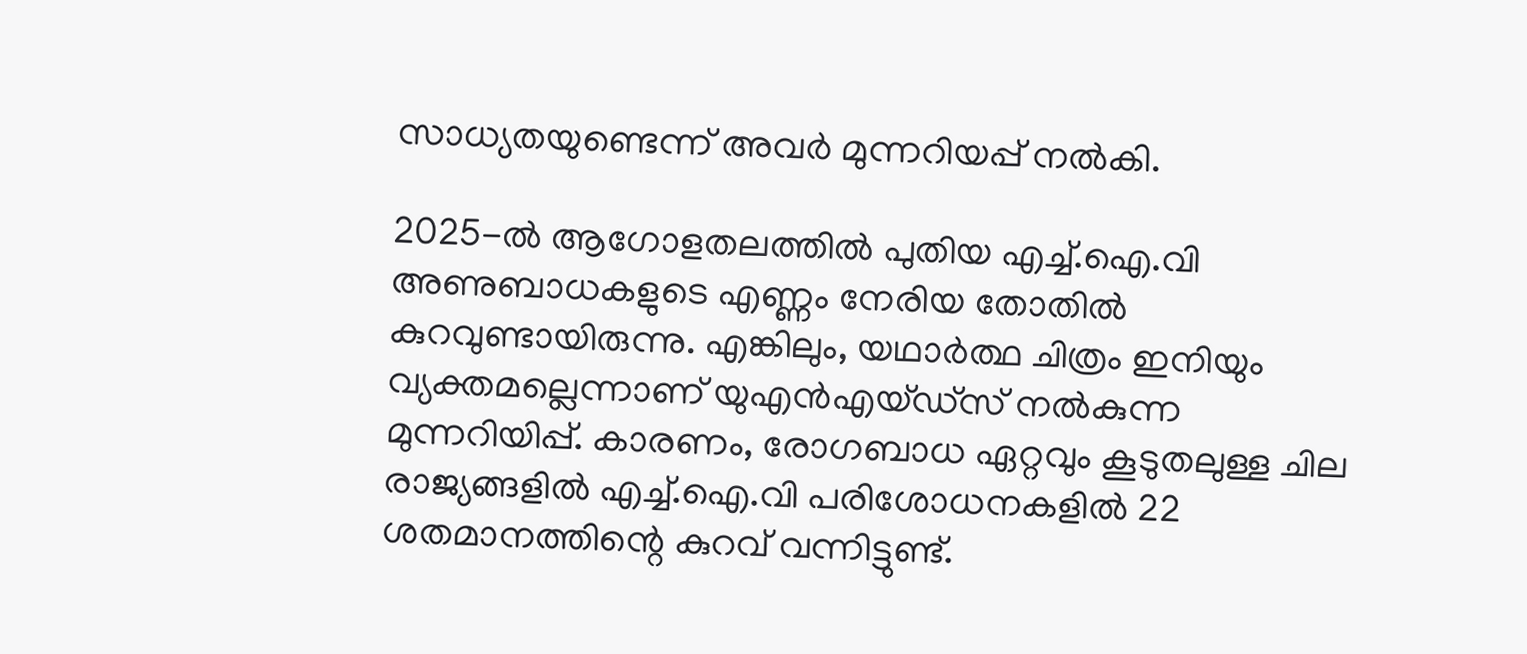സാധ്യതയുണ്ടെന്ന് അവർ മുന്നറിയപ്പ് നൽകി.

2025-ൽ ആഗോളതലത്തിൽ പുതിയ എച്ച്.ഐ.വി അണുബാധകളുടെ എണ്ണം നേരിയ തോതിൽ കുറവുണ്ടായിരുന്നു. എങ്കിലും, യഥാർത്ഥ ചിത്രം ഇനിയും വ്യക്തമല്ലെന്നാണ് യുഎൻഎയ്ഡ്സ് നൽകുന്ന മുന്നറിയിപ്പ്. കാരണം, രോഗബാധ ഏറ്റവും കൂടുതലുള്ള ചില രാജ്യങ്ങളിൽ എച്ച്.ഐ.വി പരിശോധനകളിൽ 22 ശതമാനത്തിന്റെ കുറവ് വന്നിട്ടുണ്ട്.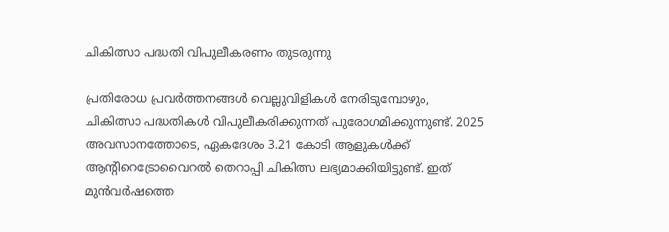ചികിത്സാ പദ്ധതി വിപുലീകരണം തുടരുന്നു

പ്രതിരോധ പ്രവർത്തനങ്ങൾ വെല്ലുവിളികൾ നേരിടുമ്പോഴും, ചികിത്സാ പദ്ധതികൾ വിപുലീകരിക്കുന്നത് പുരോഗമിക്കുന്നുണ്ട്. 2025 അവസാനത്തോടെ, ഏകദേശം 3.21 കോടി ആളുകൾക്ക് ആന്റിറെട്രോവൈറൽ തെറാപ്പി ചികിത്സ ലഭ്യമാക്കിയിട്ടുണ്ട്. ഇത് മുൻവർഷത്തെ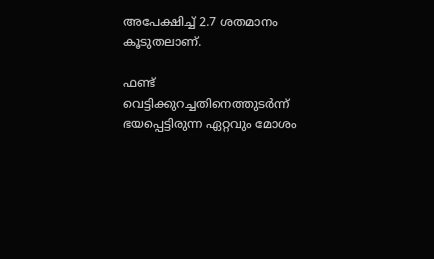അപേക്ഷിച്ച് 2.7 ശതമാനം കൂടുതലാണ്.

ഫണ്ട് വെട്ടിക്കുറച്ചതിനെത്തുടർന്ന് ഭയപ്പെട്ടിരുന്ന ഏറ്റവും മോശം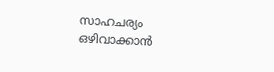സാഹചര്യം ഒഴിവാക്കാൻ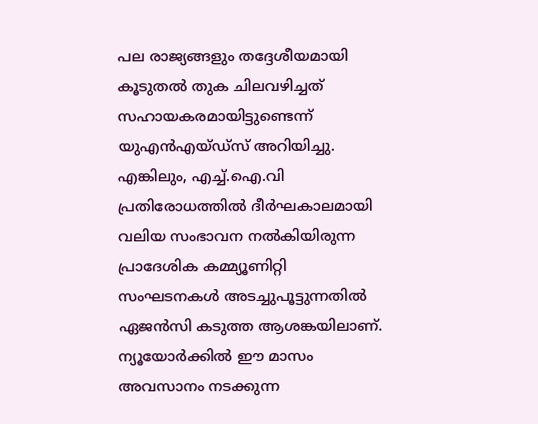പല രാജ്യങ്ങളും തദ്ദേശീയമായി കൂടുതൽ തുക ചിലവഴിച്ചത് സഹായകരമായിട്ടുണ്ടെന്ന് യുഎൻഎയ്ഡ്സ് അറിയിച്ചു. എങ്കിലും, എച്ച്.ഐ.വി പ്രതിരോധത്തിൽ ദീർഘകാലമായി വലിയ സംഭാവന നൽകിയിരുന്ന പ്രാദേശിക കമ്മ്യൂണിറ്റി സംഘടനകൾ അടച്ചുപൂട്ടുന്നതിൽ ഏജൻസി കടുത്ത ആശങ്കയിലാണ്. ന്യൂയോർക്കിൽ ഈ മാസം അവസാനം നടക്കുന്ന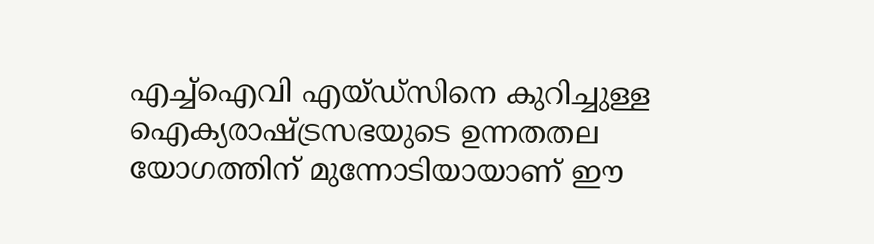എച്ച്ഐവി എയ്ഡ്‌സിനെ കുറിച്ചുള്ള ഐക്യരാഷ്ട്രസഭയുടെ ഉന്നതതല യോഗത്തിന് മുന്നോടിയായാണ് ഈ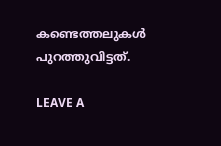കണ്ടെത്തലുകൾ പുറത്തുവിട്ടത്.

LEAVE A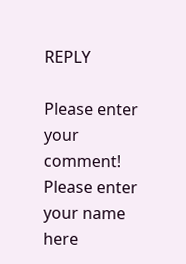REPLY

Please enter your comment!
Please enter your name here